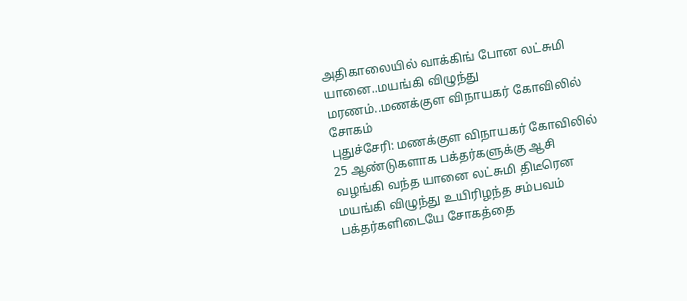அதிகாலையில் வாக்கிங் போன லட்சுமி யானை..மயங்கி விழுந்து மரணம்..மணக்குள விநாயகர் கோவிலில் சோகம்
புதுச்சேரி: மணக்குள விநாயகர் கோவிலில் 25 ஆண்டுகளாக பக்தர்களுக்கு ஆசி வழங்கி வந்த யானை லட்சுமி திடீரென மயங்கி விழுந்து உயிரிழந்த சம்பவம் பக்தர்களிடையே சோகத்தை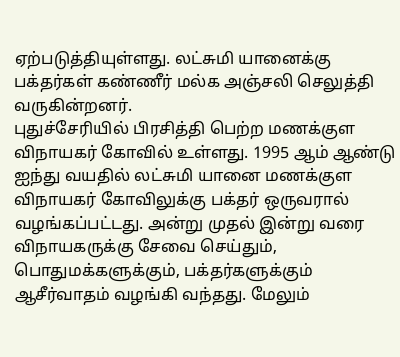ஏற்படுத்தியுள்ளது. லட்சுமி யானைக்கு பக்தர்கள் கண்ணீர் மல்க அஞ்சலி செலுத்தி வருகின்றனர்.
புதுச்சேரியில் பிரசித்தி பெற்ற மணக்குள விநாயகர் கோவில் உள்ளது. 1995 ஆம் ஆண்டு ஐந்து வயதில் லட்சுமி யானை மணக்குள விநாயகர் கோவிலுக்கு பக்தர் ஒருவரால் வழங்கப்பட்டது. அன்று முதல் இன்று வரை விநாயகருக்கு சேவை செய்தும், பொதுமக்களுக்கும், பக்தர்களுக்கும் ஆசீர்வாதம் வழங்கி வந்தது. மேலும்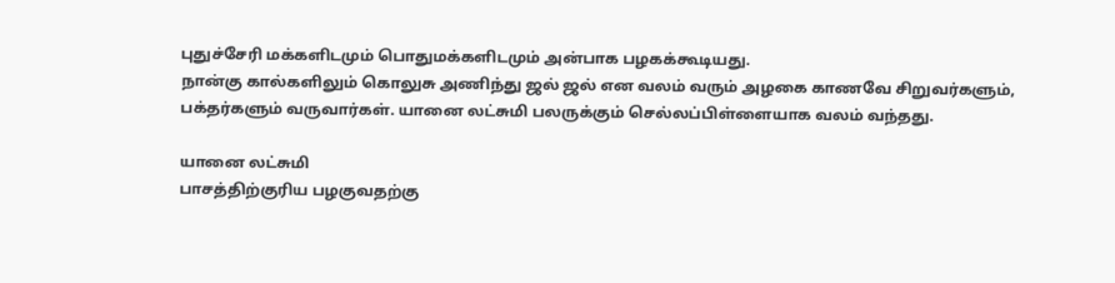புதுச்சேரி மக்களிடமும் பொதுமக்களிடமும் அன்பாக பழகக்கூடியது.
நான்கு கால்களிலும் கொலுசு அணிந்து ஜல் ஜல் என வலம் வரும் அழகை காணவே சிறுவர்களும், பக்தர்களும் வருவார்கள். யானை லட்சுமி பலருக்கும் செல்லப்பிள்ளையாக வலம் வந்தது.

யானை லட்சுமி
பாசத்திற்குரிய பழகுவதற்கு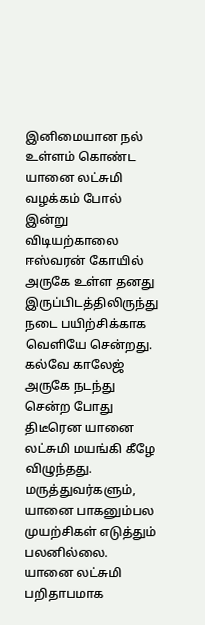இனிமையான நல் உள்ளம் கொண்ட யானை லட்சுமி வழக்கம் போல் இன்று விடியற்காலை ஈஸ்வரன் கோயில் அருகே உள்ள தனது இருப்பிடத்திலிருந்து நடை பயிற்சிக்காக வெளியே சென்றது. கல்வே காலேஜ் அருகே நடந்து சென்ற போது திடீரென யானை லட்சுமி மயங்கி கீழே விழுந்தது. மருத்துவர்களும், யானை பாகனும்பல முயற்சிகள் எடுத்தும் பலனில்லை. யானை லட்சுமி பறிதாபமாக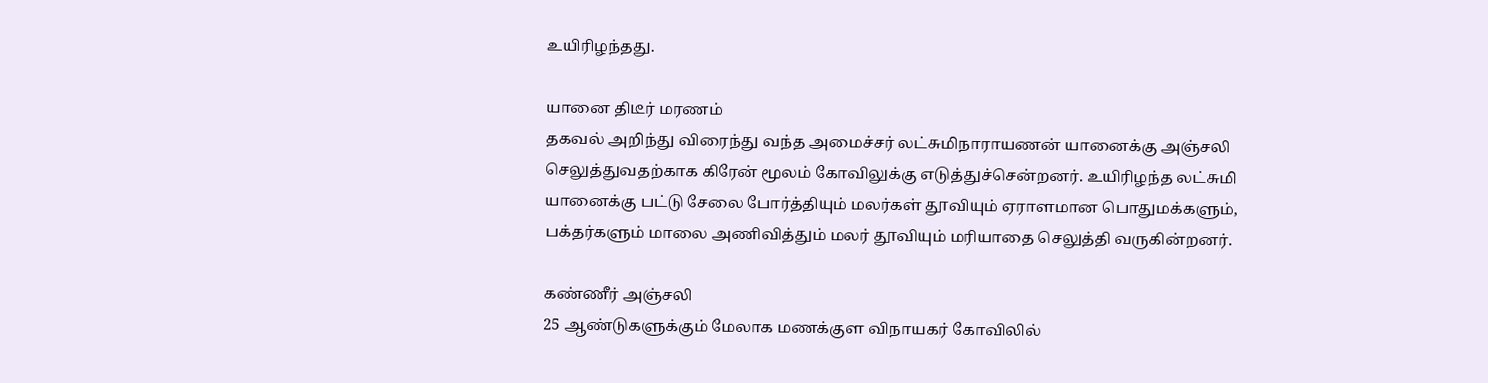உயிரிழந்தது.

யானை திடீர் மரணம்
தகவல் அறிந்து விரைந்து வந்த அமைச்சர் லட்சுமிநாராயணன் யானைக்கு அஞ்சலி செலுத்துவதற்காக கிரேன் மூலம் கோவிலுக்கு எடுத்துச்சென்றனர். உயிரிழந்த லட்சுமி யானைக்கு பட்டு சேலை போர்த்தியும் மலர்கள் தூவியும் ஏராளமான பொதுமக்களும், பக்தர்களும் மாலை அணிவித்தும் மலர் தூவியும் மரியாதை செலுத்தி வருகின்றனர்.

கண்ணீர் அஞ்சலி
25 ஆண்டுகளுக்கும் மேலாக மணக்குள விநாயகர் கோவிலில்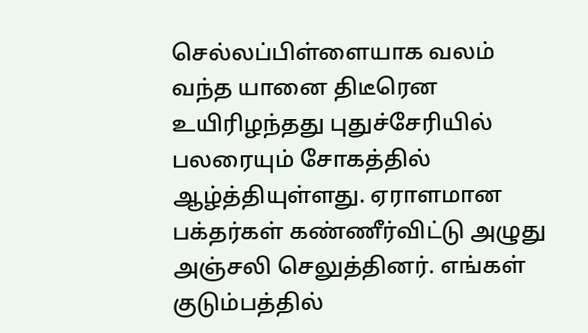செல்லப்பிள்ளையாக வலம் வந்த யானை திடீரென உயிரிழந்தது புதுச்சேரியில் பலரையும் சோகத்தில் ஆழ்த்தியுள்ளது. ஏராளமான பக்தர்கள் கண்ணீர்விட்டு அழுது அஞ்சலி செலுத்தினர். எங்கள் குடும்பத்தில்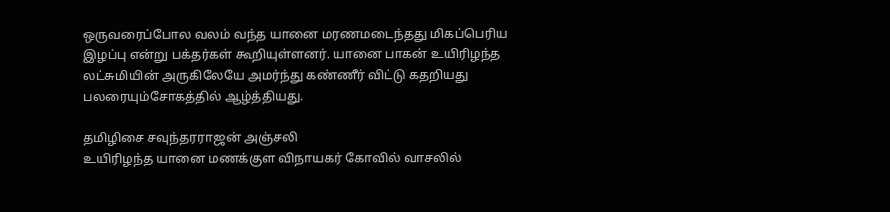ஒருவரைப்போல வலம் வந்த யானை மரணமடைந்தது மிகப்பெரிய இழப்பு என்று பக்தர்கள் கூறியுள்ளனர். யானை பாகன் உயிரிழந்த லட்சுமியின் அருகிலேயே அமர்ந்து கண்ணீர் விட்டு கதறியது பலரையும்சோகத்தில் ஆழ்த்தியது.

தமிழிசை சவுந்தரராஜன் அஞ்சலி
உயிரிழந்த யானை மணக்குள விநாயகர் கோவில் வாசலில்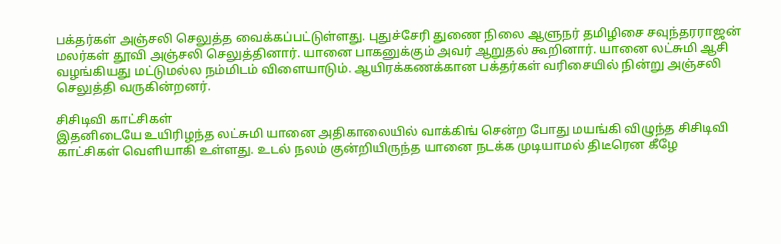பக்தர்கள் அஞ்சலி செலுத்த வைக்கப்பட்டுள்ளது. புதுச்சேரி துணை நிலை ஆளுநர் தமிழிசை சவுந்தரராஜன் மலர்கள் தூவி அஞ்சலி செலுத்தினார். யானை பாகனுக்கும் அவர் ஆறுதல் கூறினார். யானை லட்சுமி ஆசி வழங்கியது மட்டுமல்ல நம்மிடம் விளையாடும். ஆயிரக்கணக்கான பக்தர்கள் வரிசையில் நின்று அஞ்சலி செலுத்தி வருகின்றனர்.

சிசிடிவி காட்சிகள்
இதனிடையே உயிரிழந்த லட்சுமி யானை அதிகாலையில் வாக்கிங் சென்ற போது மயங்கி விழுந்த சிசிடிவி காட்சிகள் வெளியாகி உள்ளது. உடல் நலம் குன்றியிருந்த யானை நடக்க முடியாமல் திடீரென கீழே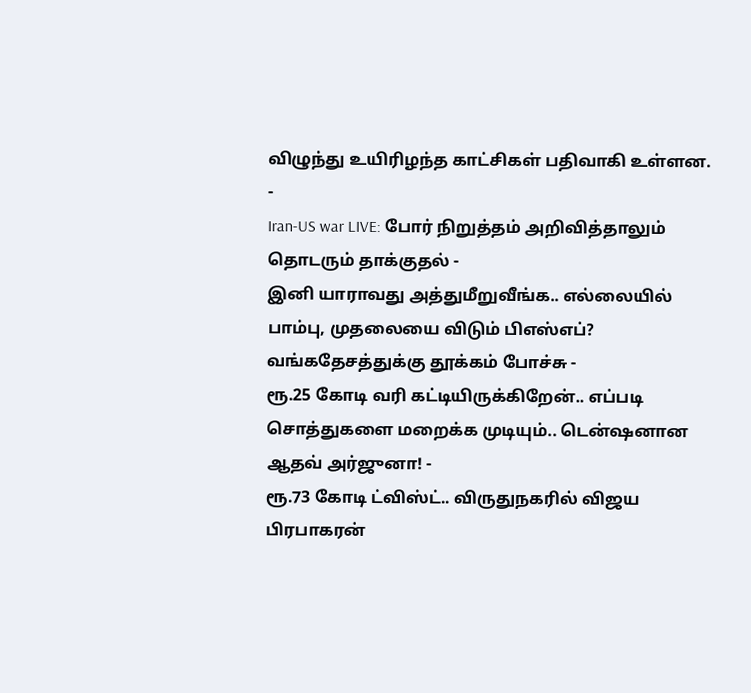விழுந்து உயிரிழந்த காட்சிகள் பதிவாகி உள்ளன.
-
Iran-US war LIVE: போர் நிறுத்தம் அறிவித்தாலும் தொடரும் தாக்குதல் -
இனி யாராவது அத்துமீறுவீங்க.. எல்லையில் பாம்பு, முதலையை விடும் பிஎஸ்எப்? வங்கதேசத்துக்கு தூக்கம் போச்சு -
ரூ.25 கோடி வரி கட்டியிருக்கிறேன்.. எப்படி சொத்துகளை மறைக்க முடியும்.. டென்ஷனான ஆதவ் அர்ஜுனா! -
ரூ.73 கோடி ட்விஸ்ட்.. விருதுநகரில் விஜய பிரபாகரன்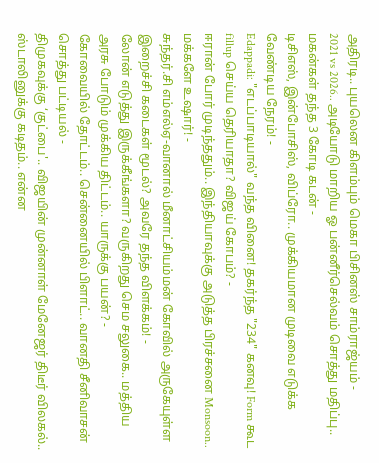அதிரடி.. புயலென கிளம்பும் மெகா பிசினஸ் சாம்ராஜ்யம் -
2021 vs 2026.. அடியோடு மாறிய ஓ பன்னீர்செல்வம் சொத்து மதிப்பு.. மகன்கள் தந்த 3 கோடி கடன் -
டிசிஎஸ், இன்போசிஸ், விப்ரோ.. முக்கியமான முடிவை எடுக்க வேண்டிய நேரம்! -
Edappadi: "எடப்பாடியால்" வந்த வினை! தகர்ந்த "234" கனவு! Form கூட fillup செய்ய தெரியாதா? விஜய் கோபம்? -
ஈரான் போர் முடிந்ததும்.. இந்தியாவுக்கு அடுத்த பிரச்சனை Monsoon.. மக்களே உஷார்! -
சுந்தர்.சி எம்எல்ஏ-வானால் மீனாட்சியம்மன் கோவில் அருகேயுள்ள இறைச்சி கடைகள் மூடல்? அவரே தந்த விளக்கம்! -
லோன் எடுத்து இருக்கீங்களா? வருகிறது செம சலுகை.. மத்திய அரசு போடும் முக்கிய திட்டம்.. யாருக்கு பயன்? -
கோவையில் தோட்டம்.. சென்னையில் பிளாட்.. வானதி சீனிவாசன் சொத்து பட்டியல் -
திமுகவுக்கு ‘குட்பை'.. விஜயின் முன்னாள் மேனேஜர் திடீர் விலகல்.. ஸ்டாலினுக்கு கடிதம்.. என்ன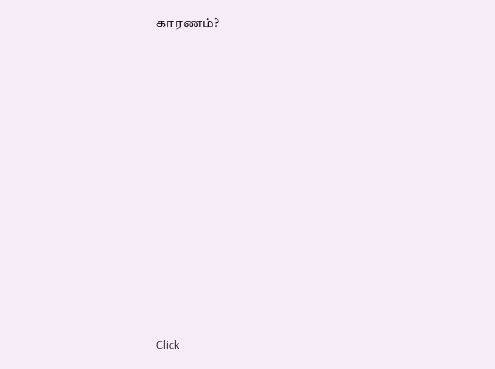காரணம்?












Click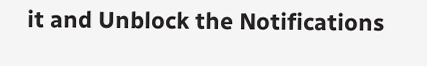it and Unblock the Notifications